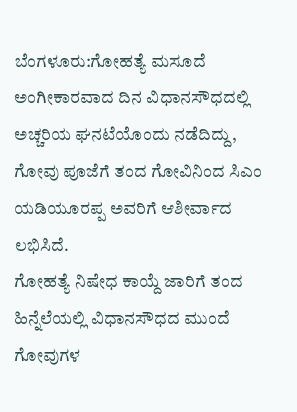ಬೆಂಗಳೂರು:ಗೋಹತ್ಯೆ ಮಸೂದೆ ಅಂಗೀಕಾರವಾದ ದಿನ ವಿಧಾನಸೌಧದಲ್ಲಿ ಅಚ್ಚರಿಯ ಘನಟೆಯೊಂದು ನಡೆದಿದ್ದು, ಗೋವು ಪೂಜೆಗೆ ತಂದ ಗೋವಿನಿಂದ ಸಿಎಂ ಯಡಿಯೂರಪ್ಪ ಅವರಿಗೆ ಆಶೀರ್ವಾದ ಲಭಿಸಿದೆ.
ಗೋಹತ್ಯೆ ನಿಷೇಧ ಕಾಯ್ದೆ ಜಾರಿಗೆ ತಂದ ಹಿನ್ನೆಲೆಯಲ್ಲಿ ವಿಧಾನಸೌಧದ ಮುಂದೆ ಗೋವುಗಳ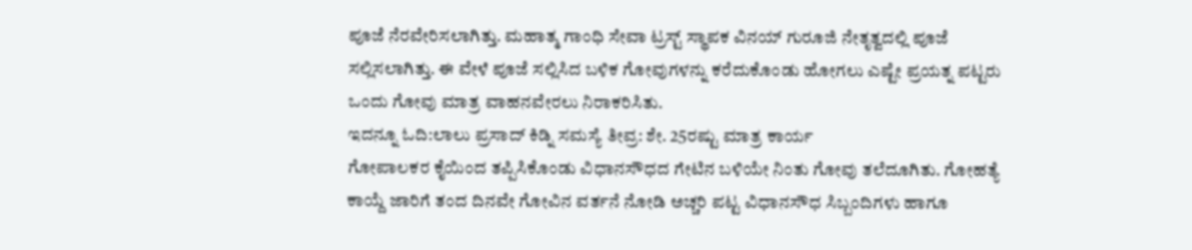ಪೂಜೆ ನೆರವೇರಿಸಲಾಗಿತ್ತು. ಮಹಾತ್ಮ ಗಾಂಧಿ ಸೇವಾ ಟ್ರಸ್ಟ್ ಸ್ಥಾಪಕ ವಿನಯ್ ಗುರೂಜಿ ನೇತೃತ್ವದಲ್ಲಿ ಪೂಜೆ ಸಲ್ಲಿಸಲಾಗಿತ್ತು. ಈ ವೇಳೆ ಪೂಜೆ ಸಲ್ಲಿಸಿದ ಬಳಿಕ ಗೋವುಗಳನ್ನು ಕರೆದುಕೊಂಡು ಹೋಗಲು ಎಷ್ಟೇ ಪ್ರಯತ್ನ ಪಟ್ಟರು ಒಂದು ಗೋವು ಮಾತ್ರ ವಾಹನವೇರಲು ನಿರಾಕರಿಸಿತು.
ಇದನ್ನೂ ಓದಿ:ಲಾಲು ಪ್ರಸಾದ್ ಕಿಡ್ನಿ ಸಮಸ್ಯೆ ತೀವ್ರ: ಶೇ. 25ರಷ್ಟು ಮಾತ್ರ ಕಾರ್ಯ
ಗೋಪಾಲಕರ ಕೈಯಿಂದ ತಪ್ಪಿಸಿಕೊಂಡು ವಿಧಾನಸೌಧದ ಗೇಟಿನ ಬಳಿಯೇ ನಿಂತು ಗೋವು ತಲೆದೂಗಿತು. ಗೋಹತ್ಯೆ ಕಾಯ್ದೆ ಜಾರಿಗೆ ತಂದ ದಿನವೇ ಗೋವಿನ ವರ್ತನೆ ನೋಡಿ ಅಚ್ಚರಿ ಪಟ್ಟ ವಿಧಾನಸೌಧ ಸಿಬ್ಬಂದಿಗಳು ಹಾಗೂ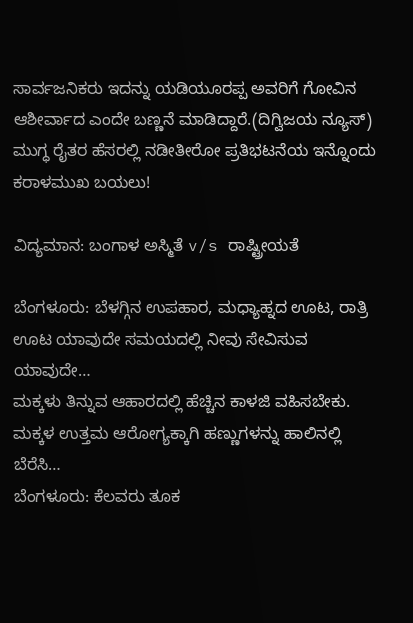ಸಾರ್ವಜನಿಕರು ಇದನ್ನು ಯಡಿಯೂರಪ್ಪ ಅವರಿಗೆ ಗೋವಿನ ಆಶೀರ್ವಾದ ಎಂದೇ ಬಣ್ಣನೆ ಮಾಡಿದ್ದಾರೆ.(ದಿಗ್ವಿಜಯ ನ್ಯೂಸ್)
ಮುಗ್ಧ ರೈತರ ಹೆಸರಲ್ಲಿ ನಡೀತೀರೋ ಪ್ರತಿಭಟನೆಯ ಇನ್ನೊಂದು ಕರಾಳಮುಖ ಬಯಲು!

ವಿದ್ಯಮಾನ: ಬಂಗಾಳ ಅಸ್ಮಿತೆ v/s ರಾಷ್ಟ್ರೀಯತೆ

ಬೆಂಗಳೂರು: ಬೆಳಗ್ಗಿನ ಉಪಹಾರ, ಮಧ್ಯಾಹ್ನದ ಊಟ, ರಾತ್ರಿ ಊಟ ಯಾವುದೇ ಸಮಯದಲ್ಲಿ ನೀವು ಸೇವಿಸುವ ಯಾವುದೇ…
ಮಕ್ಕಳು ತಿನ್ನುವ ಆಹಾರದಲ್ಲಿ ಹೆಚ್ಚಿನ ಕಾಳಜಿ ವಹಿಸಬೇಕು. ಮಕ್ಕಳ ಉತ್ತಮ ಆರೋಗ್ಯಕ್ಕಾಗಿ ಹಣ್ಣುಗಳನ್ನು ಹಾಲಿನಲ್ಲಿ ಬೆರೆಸಿ…
ಬೆಂಗಳೂರು: ಕೆಲವರು ತೂಕ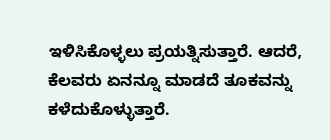ಇಳಿಸಿಕೊಳ್ಳಲು ಪ್ರಯತ್ನಿಸುತ್ತಾರೆ. ಆದರೆ, ಕೆಲವರು ಏನನ್ನೂ ಮಾಡದೆ ತೂಕವನ್ನು ಕಳೆದುಕೊಳ್ಳುತ್ತಾರೆ.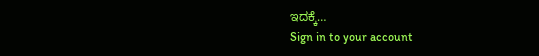ಇದಕ್ಕೆ…
Sign in to your account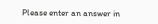Please enter an answer in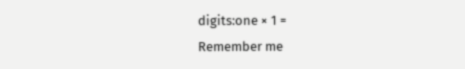digits:one × 1 =
Remember me